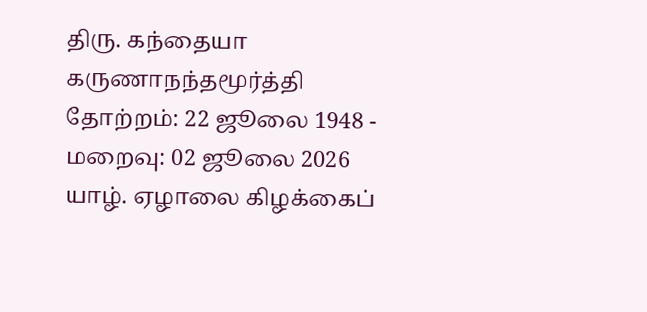திரு. கந்தையா கருணாநந்தமூர்த்தி
தோற்றம்: 22 ஜூலை 1948 - மறைவு: 02 ஜூலை 2026
யாழ். ஏழாலை கிழக்கைப்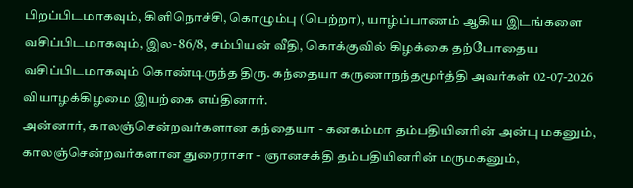பிறப்பிடமாகவும், கிளிநொச்சி, கொழும்பு (பெற்றா), யாழ்ப்பாணம் ஆகிய இடங்களை வசிப்பிடமாகவும், இல- 86/8, சம்பியன் வீதி, கொக்குவில் கிழக்கை தற்போதைய வசிப்பிடமாகவும் கொண்டிருந்த திரு. கந்தையா கருணாநந்தமூர்த்தி அவர்கள் 02-07-2026 வியாழக்கிழமை இயற்கை எய்தினார்.
அன்னார், காலஞ்சென்றவர்களான கந்தையா - கனகம்மா தம்பதியினரின் அன்பு மகனும், காலஞ்சென்றவர்களான துரைராசா - ஞானசக்தி தம்பதியினரின் மருமகனும்,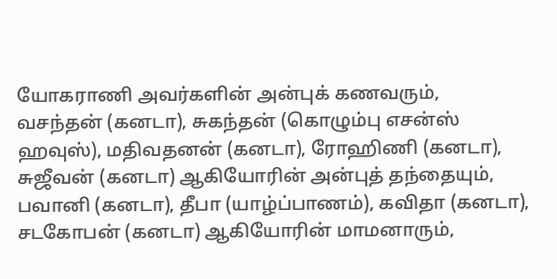யோகராணி அவர்களின் அன்புக் கணவரும்,
வசந்தன் (கனடா), சுகந்தன் (கொழும்பு எசன்ஸ் ஹவுஸ்), மதிவதனன் (கனடா), ரோஹிணி (கனடா), சுஜீவன் (கனடா) ஆகியோரின் அன்புத் தந்தையும்,
பவானி (கனடா), தீபா (யாழ்ப்பாணம்), கவிதா (கனடா), சடகோபன் (கனடா) ஆகியோரின் மாமனாரும்,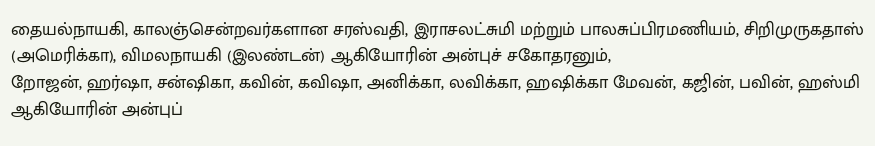தையல்நாயகி, காலஞ்சென்றவர்களான சரஸ்வதி, இராசலட்சுமி மற்றும் பாலசுப்பிரமணியம், சிறிமுருகதாஸ் (அமெரிக்கா), விமலநாயகி (இலண்டன்) ஆகியோரின் அன்புச் சகோதரனும்,
றோஜன், ஹர்ஷா, சன்ஷிகா, கவின், கவிஷா, அனிக்கா, லவிக்கா, ஹஷிக்கா மேவன், கஜின், பவின், ஹஸ்மி ஆகியோரின் அன்புப்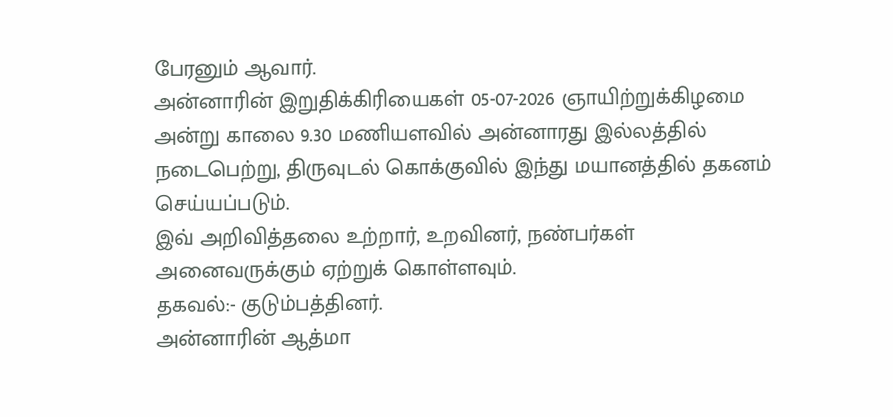பேரனும் ஆவார்.
அன்னாரின் இறுதிக்கிரியைகள் 05-07-2026 ஞாயிற்றுக்கிழமை அன்று காலை 9.30 மணியளவில் அன்னாரது இல்லத்தில் நடைபெற்று, திருவுடல் கொக்குவில் இந்து மயானத்தில் தகனம் செய்யப்படும்.
இவ் அறிவித்தலை உற்றார், உறவினர், நண்பர்கள் அனைவருக்கும் ஏற்றுக் கொள்ளவும்.
தகவல்:- குடும்பத்தினர்.
அன்னாரின் ஆத்மா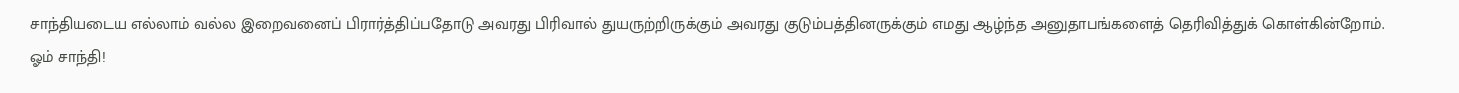சாந்தியடைய எல்லாம் வல்ல இறைவனைப் பிரார்த்திப்பதோடு அவரது பிரிவால் துயருற்றிருக்கும் அவரது குடும்பத்தினருக்கும் எமது ஆழ்ந்த அனுதாபங்களைத் தெரிவித்துக் கொள்கின்றோம்.
ஓம் சாந்தி!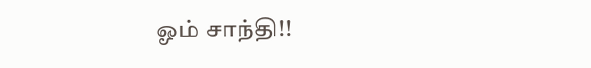ஓம் சாந்தி!!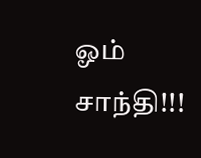ஓம் சாந்தி!!!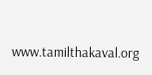www.tamilthakaval.org